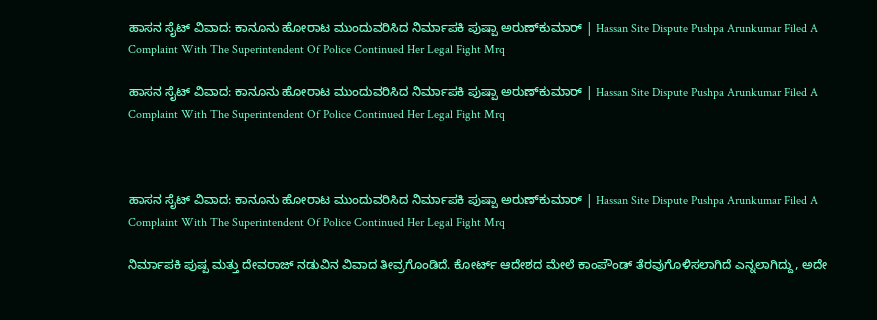ಹಾಸನ ಸೈಟ್ ವಿವಾದ: ಕಾನೂನು ಹೋರಾಟ ಮುಂದುವರಿಸಿದ ನಿರ್ಮಾಪಕಿ ಪುಷ್ಪಾ ಅರುಣ್‌ಕುಮಾರ್ | Hassan Site Dispute Pushpa Arunkumar Filed A Complaint With The Superintendent Of Police Continued Her Legal Fight Mrq

ಹಾಸನ ಸೈಟ್ ವಿವಾದ: ಕಾನೂನು ಹೋರಾಟ ಮುಂದುವರಿಸಿದ ನಿರ್ಮಾಪಕಿ ಪುಷ್ಪಾ ಅರುಣ್‌ಕುಮಾರ್ | Hassan Site Dispute Pushpa Arunkumar Filed A Complaint With The Superintendent Of Police Continued Her Legal Fight Mrq



ಹಾಸನ ಸೈಟ್ ವಿವಾದ: ಕಾನೂನು ಹೋರಾಟ ಮುಂದುವರಿಸಿದ ನಿರ್ಮಾಪಕಿ ಪುಷ್ಪಾ ಅರುಣ್‌ಕುಮಾರ್ | Hassan Site Dispute Pushpa Arunkumar Filed A Complaint With The Superintendent Of Police Continued Her Legal Fight Mrq

ನಿರ್ಮಾಪಕಿ ಪುಷ್ಪ ಮತ್ತು ದೇವರಾಜ್ ನಡುವಿನ ವಿವಾದ ತೀವ್ರಗೊಂಡಿದೆ. ಕೋರ್ಟ್ ಆದೇಶದ ಮೇಲೆ ಕಾಂಪೌಂಡ್ ತೆರವುಗೊಳಿಸಲಾಗಿದೆ ಎನ್ನಲಾಗಿದ್ದು, ಅದೇ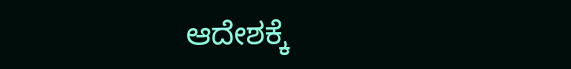ಆದೇಶಕ್ಕೆ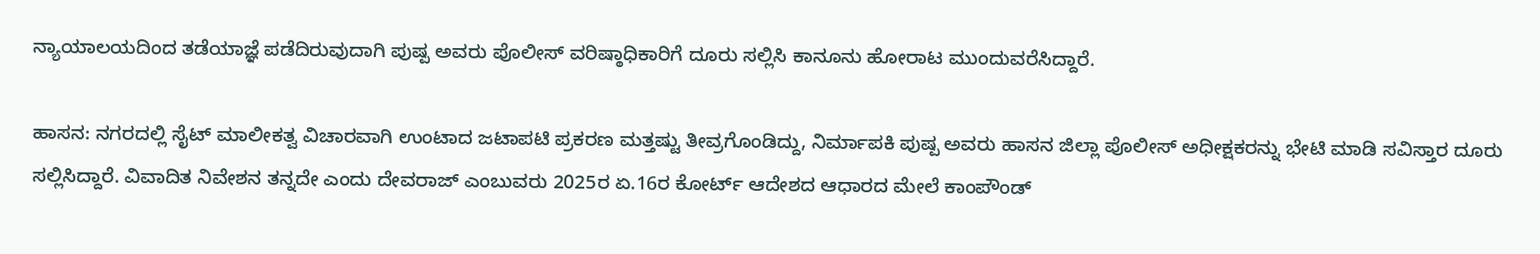ನ್ಯಾಯಾಲಯದಿಂದ ತಡೆಯಾಜ್ಞೆ ಪಡೆದಿರುವುದಾಗಿ ಪುಷ್ಪ ಅವರು ಪೊಲೀಸ್ ವರಿಷ್ಠಾಧಿಕಾರಿಗೆ ದೂರು ಸಲ್ಲಿಸಿ ಕಾನೂನು ಹೋರಾಟ ಮುಂದುವರೆಸಿದ್ದಾರೆ.

ಹಾಸನ: ನಗರದಲ್ಲಿ ಸೈಟ್ ಮಾಲೀಕತ್ವ ವಿಚಾರವಾಗಿ ಉಂಟಾದ ಜಟಾಪಟಿ ಪ್ರಕರಣ ಮತ್ತಷ್ಟು ತೀವ್ರಗೊಂಡಿದ್ದು, ನಿರ್ಮಾಪಕಿ ಪುಷ್ಪ ಅವರು ಹಾಸನ ಜಿಲ್ಲಾ ಪೊಲೀಸ್ ಅಧೀಕ್ಷಕರನ್ನು ಭೇಟಿ ಮಾಡಿ ಸವಿಸ್ತಾರ ದೂರು ಸಲ್ಲಿಸಿದ್ದಾರೆ. ವಿವಾದಿತ ನಿವೇಶನ ತನ್ನದೇ ಎಂದು ದೇವರಾಜ್ ಎಂಬುವರು 2025ರ ಏ.16ರ ಕೋರ್ಟ್‌ ಆದೇಶದ ಆಧಾರದ ಮೇಲೆ ಕಾಂಪೌಂಡ್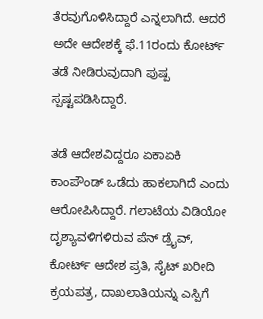ತೆರವುಗೊಳಿಸಿದ್ದಾರೆ ಎನ್ನಲಾಗಿದೆ. ಆದರೆ ಅದೇ ಆದೇಶಕ್ಕೆ ಫೆ.11ರಂದು ಕೋರ್ಟ್‌ ತಡೆ ನೀಡಿರುವುದಾಗಿ ಪುಷ್ಪ ಸ್ಪಷ್ಟಪಡಿಸಿದ್ದಾರೆ.

ತಡೆ ಆದೇಶವಿದ್ದರೂ ಏಕಾಏಕಿ ಕಾಂಪೌಂಡ್ ಒಡೆದು ಹಾಕಲಾಗಿದೆ ಎಂದು ಆರೋಪಿಸಿದ್ದಾರೆ. ಗಲಾಟೆಯ ವಿಡಿಯೋ ದೃಶ್ಯಾವಳಿಗಳಿರುವ ಪೆನ್ ಡ್ರೈವ್, ಕೋರ್ಟ್‌ ಆದೇಶ ಪ್ರತಿ, ಸೈಟ್ ಖರೀದಿ ಕ್ರಯಪತ್ರ, ದಾಖಲಾತಿಯನ್ನು ಎಸ್ಪಿಗೆ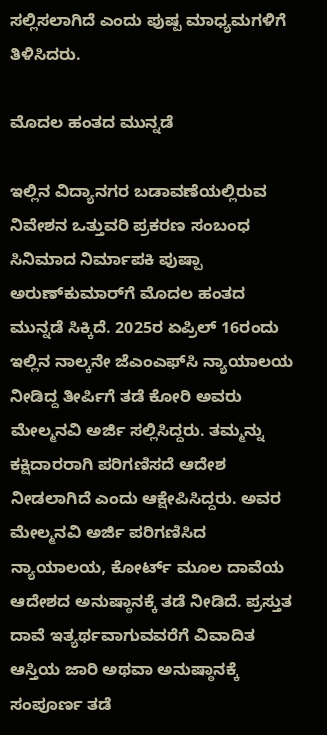ಸಲ್ಲಿಸಲಾಗಿದೆ ಎಂದು ಪುಷ್ಪ ಮಾಧ್ಯಮಗಳಿಗೆ ತಿಳಿಸಿದರು.

ಮೊದಲ ಹಂತದ ಮುನ್ನಡೆ

ಇಲ್ಲಿನ ವಿದ್ಯಾನಗರ ಬಡಾವಣೆಯಲ್ಲಿರುವ ನಿವೇಶನ ಒತ್ತುವರಿ ಪ್ರಕರಣ ಸಂಬಂಧ ಸಿನಿಮಾದ ನಿರ್ಮಾಪಕಿ ಪುಷ್ಪಾ ಅರುಣ್‌ಕುಮಾರ್‌ಗೆ ಮೊದಲ ಹಂತದ ಮುನ್ನಡೆ ಸಿಕ್ಕಿದೆ. 2025ರ ಏಪ್ರಿಲ್ 16ರಂದು ಇಲ್ಲಿನ ನಾಲ್ಕನೇ ಜೆಎಂಎಫ್‌ಸಿ ನ್ಯಾಯಾಲಯ ನೀಡಿದ್ದ ತೀರ್ಪಿಗೆ ತಡೆ ಕೋರಿ ಅವರು ಮೇಲ್ಮನವಿ ಅರ್ಜಿ ಸಲ್ಲಿಸಿದ್ದರು. ತಮ್ಮನ್ನು ಕಕ್ಷಿದಾರರಾಗಿ ಪರಿಗಣಿಸದೆ ಆದೇಶ ನೀಡಲಾಗಿದೆ ಎಂದು ಆಕ್ಷೇಪಿಸಿದ್ದರು. ಅವರ ಮೇಲ್ಮನವಿ ಅರ್ಜಿ ಪರಿಗಣಿಸಿದ ನ್ಯಾಯಾಲಯ, ಕೋರ್ಟ್ ಮೂಲ ದಾವೆಯ ಆದೇಶದ ಅನುಷ್ಠಾನಕ್ಕೆ ತಡೆ ನೀಡಿದೆ. ಪ್ರಸ್ತುತ ದಾವೆ ಇತ್ಯರ್ಥವಾಗುವವರೆಗೆ ವಿವಾದಿತ ಆಸ್ತಿಯ ಜಾರಿ ಅಥವಾ ಅನುಷ್ಠಾನಕ್ಕೆ ಸಂಪೂರ್ಣ ತಡೆ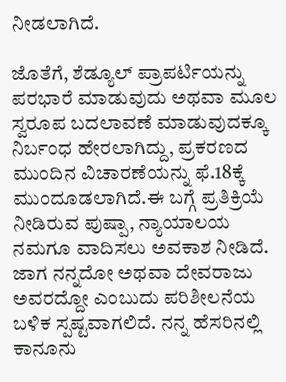ನೀಡಲಾಗಿದೆ.

ಜೊತೆಗೆ, ಶೆಡ್ಯೂಲ್ ಪ್ರಾಪರ್ಟಿಯನ್ನು ಪರಭಾರೆ ಮಾಡುವುದು ಅಥವಾ ಮೂಲ ಸ್ವರೂಪ ಬದಲಾವಣೆ ಮಾಡುವುದಕ್ಕೂ ನಿರ್ಬಂಧ ಹೇರಲಾಗಿದ್ದು, ಪ್ರಕರಣದ ಮುಂದಿನ ವಿಚಾರಣೆಯನ್ನು ಫೆ.18ಕ್ಕೆ ಮುಂದೂಡಲಾಗಿದೆ.ಈ ಬಗ್ಗೆ ಪ್ರತಿಕ್ರಿಯೆ ನೀಡಿರುವ ಪುಷ್ಪಾ, ನ್ಯಾಯಾಲಯ ನಮಗೂ ವಾದಿಸಲು ಅವಕಾಶ ನೀಡಿದೆ. ಜಾಗ ನನ್ನದೋ ಅಥವಾ ದೇವರಾಜು ಅವರದ್ದೋ ಎಂಬುದು ಪರಿಶೀಲನೆಯ ಬಳಿಕ ಸ್ಪಷ್ಟವಾಗಲಿದೆ. ನನ್ನ ಹೆಸರಿನಲ್ಲಿ ಕಾನೂನು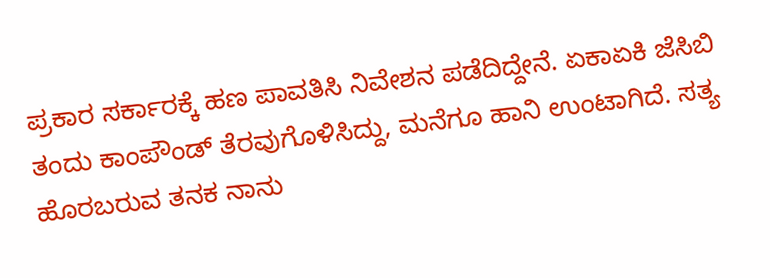ಪ್ರಕಾರ ಸರ್ಕಾರಕ್ಕೆ ಹಣ ಪಾವತಿಸಿ ನಿವೇಶನ ಪಡೆದಿದ್ದೇನೆ. ಏಕಾಏಕಿ ಜೆಸಿಬಿ ತಂದು ಕಾಂಪೌಂಡ್ ತೆರವುಗೊಳಿಸಿದ್ದು, ಮನೆಗೂ ಹಾನಿ ಉಂಟಾಗಿದೆ. ಸತ್ಯ ಹೊರಬರುವ ತನಕ ನಾನು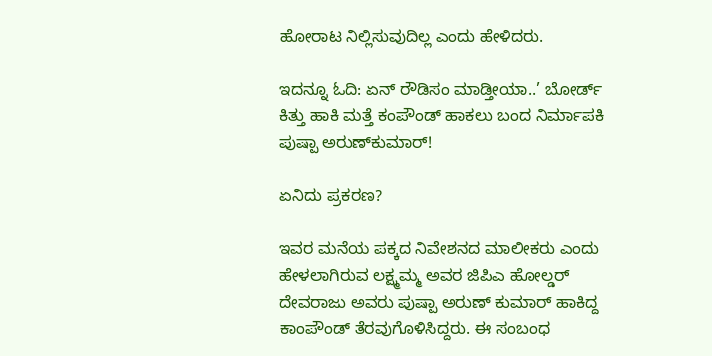ಹೋರಾಟ ನಿಲ್ಲಿಸುವುದಿಲ್ಲ ಎಂದು ಹೇಳಿದರು.

ಇದನ್ನೂ ಓದಿ: ಏನ್‌ ರೌಡಿಸಂ ಮಾಡ್ತೀಯಾ..’ ಬೋರ್ಡ್‌ ಕಿತ್ತು ಹಾಕಿ ಮತ್ತೆ ಕಂಪೌಂಡ್‌ ಹಾಕಲು ಬಂದ ನಿರ್ಮಾಪಕಿ ಪುಷ್ಪಾ ಅರುಣ್‌ಕುಮಾರ್‌!

ಏನಿದು ಪ್ರಕರಣ?

ಇವರ ಮನೆಯ ಪಕ್ಕದ ನಿವೇಶನದ ಮಾಲೀಕರು ಎಂದು ಹೇಳಲಾಗಿರುವ ಲಕ್ಷ್ಮಮ್ಮ ಅವರ ಜಿಪಿಎ ಹೋಲ್ಡರ್ ದೇವರಾಜು ಅವರು ಪುಷ್ಪಾ ಅರುಣ್ ಕುಮಾರ್ ಹಾಕಿದ್ದ ಕಾಂಪೌಂಡ್ ತೆರವುಗೊಳಿಸಿದ್ದರು. ಈ ಸಂಬಂಧ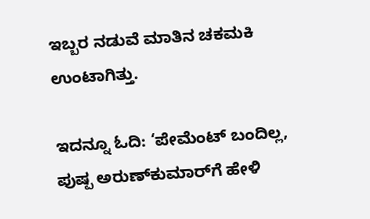ಇಬ್ಬರ ನಡುವೆ ಮಾತಿನ ಚಕಮಕಿ ಉಂಟಾಗಿತ್ತು.

ಇದನ್ನೂ ಓದಿ: ‘ಪೇಮೆಂಟ್‌ ಬಂದಿಲ್ಲ, ಪುಷ್ಪ ಅರುಣ್‌ಕುಮಾರ್‌ಗೆ ಹೇಳಿ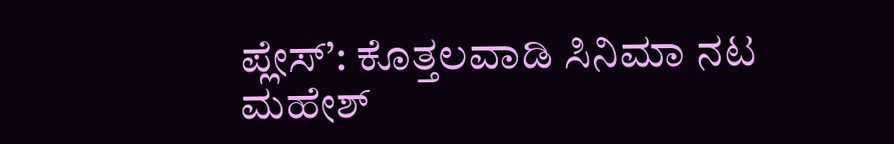ಪ್ಲೇಸ್’: ಕೊತ್ತಲವಾಡಿ ಸಿನಿಮಾ ನಟ ಮಹೇಶ್‌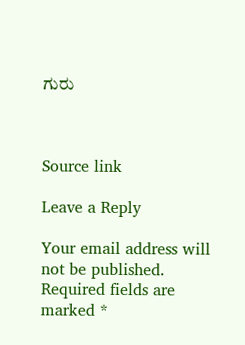ಗುರು



Source link

Leave a Reply

Your email address will not be published. Required fields are marked *